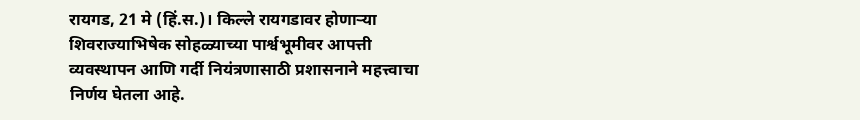रायगड, 21 मे (हिं.स.)। किल्ले रायगडावर होणाऱ्या शिवराज्याभिषेक सोहळ्याच्या पार्श्वभूमीवर आपत्ती व्यवस्थापन आणि गर्दी नियंत्रणासाठी प्रशासनाने महत्त्वाचा निर्णय घेतला आहे.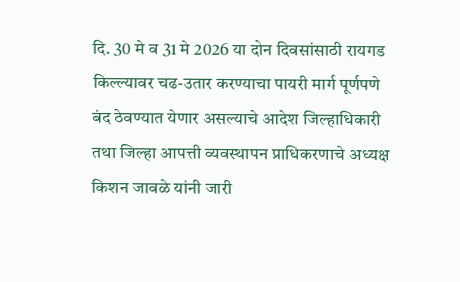दि. 30 मे व 31 मे 2026 या दोन दिवसांसाठी रायगड किल्ल्यावर चढ-उतार करण्याचा पायरी मार्ग पूर्णपणे बंद ठेवण्यात येणार असल्याचे आदेश जिल्हाधिकारी तथा जिल्हा आपत्ती व्यवस्थापन प्राधिकरणाचे अध्यक्ष किशन जावळे यांनी जारी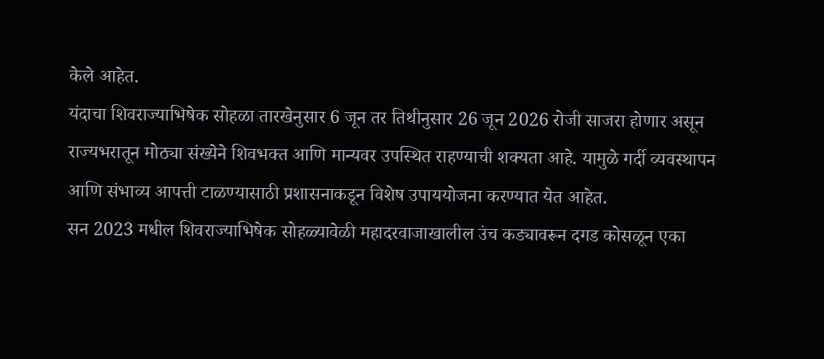केले आहेत.
यंदाचा शिवराज्याभिषेक सोहळा तारखेनुसार 6 जून तर तिथीनुसार 26 जून 2026 रोजी साजरा होणार असून राज्यभरातून मोठ्या संख्येने शिवभक्त आणि मान्यवर उपस्थित राहण्याची शक्यता आहे. यामुळे गर्दी व्यवस्थापन आणि संभाव्य आपत्ती टाळण्यासाठी प्रशासनाकडून विशेष उपाययोजना करण्यात येत आहेत.
सन 2023 मधील शिवराज्याभिषेक सोहळ्यावेळी महादरवाजाखालील उंच कड्यावरून दगड कोसळून एका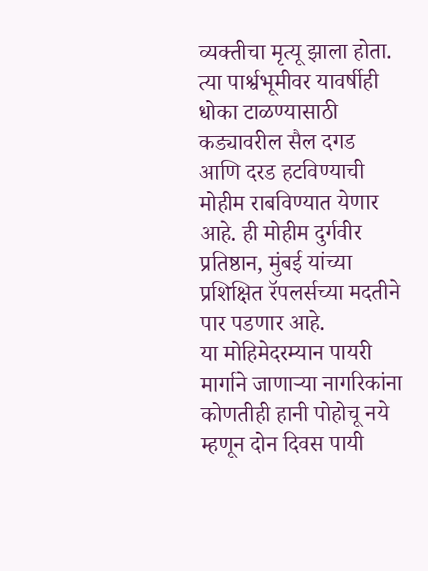व्यक्तीचा मृत्यू झाला होता. त्या पार्श्वभूमीवर यावर्षीही धोका टाळण्यासाठी कड्यावरील सैल दगड आणि दरड हटविण्याची मोहीम राबविण्यात येणार आहे. ही मोहीम दुर्गवीर प्रतिष्ठान, मुंबई यांच्या प्रशिक्षित रॅपलर्सच्या मदतीने पार पडणार आहे.
या मोहिमेदरम्यान पायरी मार्गाने जाणाऱ्या नागरिकांना कोणतीही हानी पोहोचू नये म्हणून दोन दिवस पायी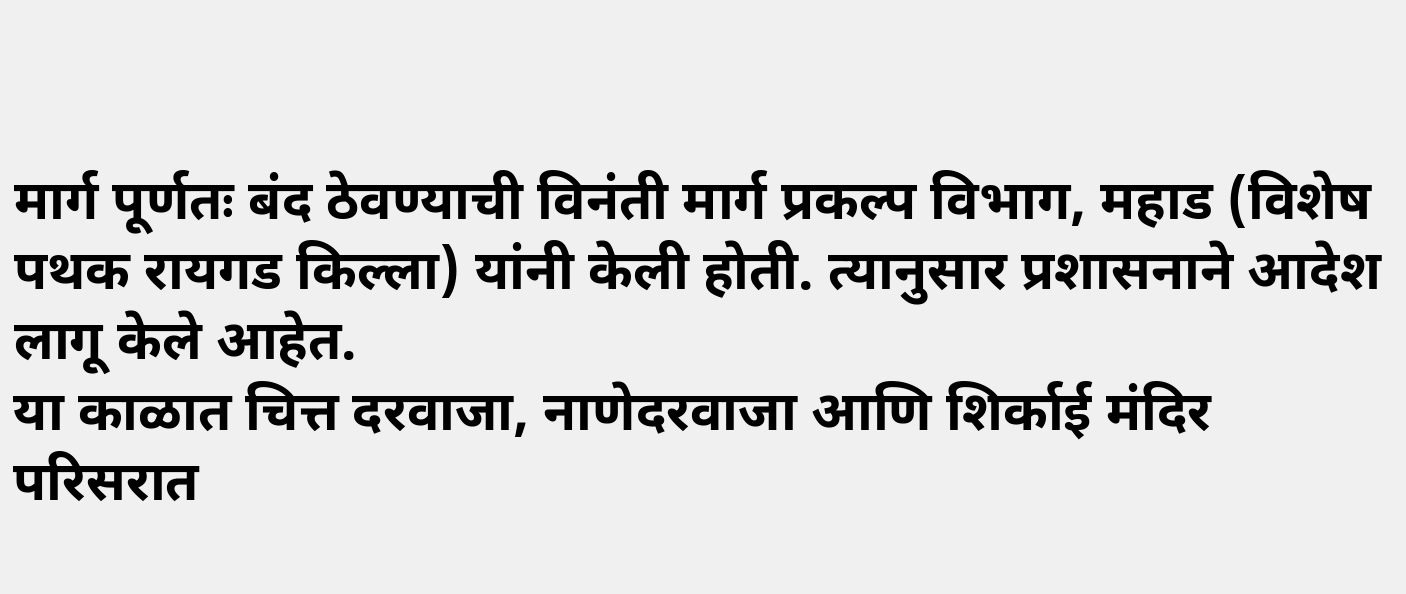मार्ग पूर्णतः बंद ठेवण्याची विनंती मार्ग प्रकल्प विभाग, महाड (विशेष पथक रायगड किल्ला) यांनी केली होती. त्यानुसार प्रशासनाने आदेश लागू केले आहेत.
या काळात चित्त दरवाजा, नाणेदरवाजा आणि शिर्काई मंदिर परिसरात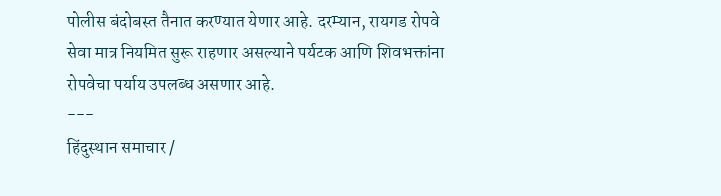पोलीस बंदोबस्त तैनात करण्यात येणार आहे. दरम्यान, रायगड रोपवे सेवा मात्र नियमित सुरू राहणार असल्याने पर्यटक आणि शिवभक्तांना रोपवेचा पर्याय उपलब्ध असणार आहे.
---
हिंदुस्थान समाचार /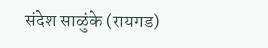संदेश साळुंके (रायगड)